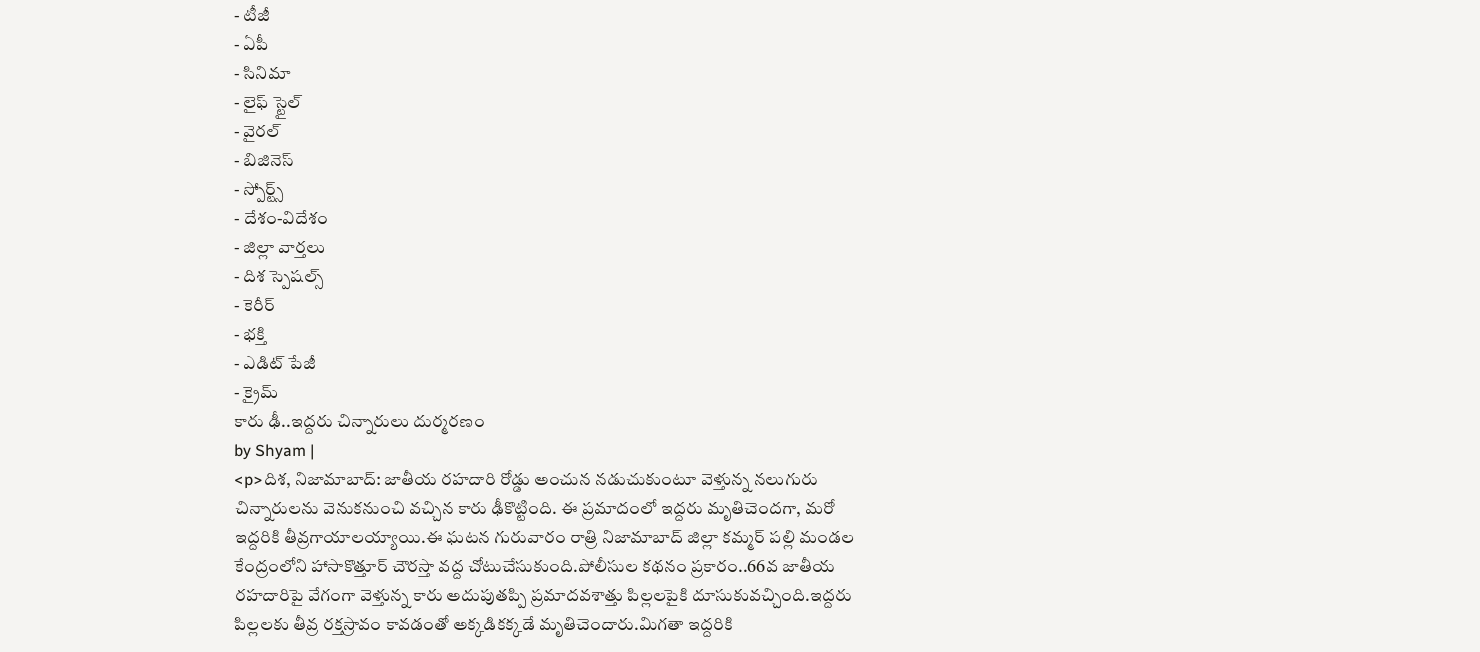- టీజీ
- ఏపీ
- సినిమా
- లైఫ్ స్టైల్
- వైరల్
- బిజినెస్
- స్పోర్ట్స్
- దేశం-విదేశం
- జిల్లా వార్తలు
- దిశ స్పెషల్స్
- కెరీర్
- భక్తి
- ఎడిట్ పేజీ
- క్రైమ్
కారు ఢీ..ఇద్దరు చిన్నారులు దుర్మరణం
by Shyam |
<p>దిశ, నిజామాబాద్: జాతీయ రహదారి రోడ్డు అంచున నడుచుకుంటూ వెళ్తున్న నలుగురు చిన్నారులను వెనుకనుంచి వచ్చిన కారు ఢీకొట్టింది. ఈ ప్రమాదంలో ఇద్దరు మృతిచెందగా, మరో ఇద్దరికి తీవ్రగాయాలయ్యాయి.ఈ ఘటన గురువారం రాత్రి నిజామాబాద్ జిల్లా కమ్మర్ పల్లి మండల కేంద్రంలోని హాసాకొత్తూర్ చౌరస్తా వద్ద చోటుచేసుకుంది.పోలీసుల కథనం ప్రకారం..66వ జాతీయ రహదారిపై వేగంగా వెళ్తున్న కారు అదుపుతప్పి ప్రమాదవశాత్తు పిల్లలపైకి దూసుకువచ్చింది.ఇద్దరు పిల్లలకు తీవ్ర రక్తస్రావం కావడంతో అక్కడికక్కడే మృతిచెందారు.మిగతా ఇద్దరికి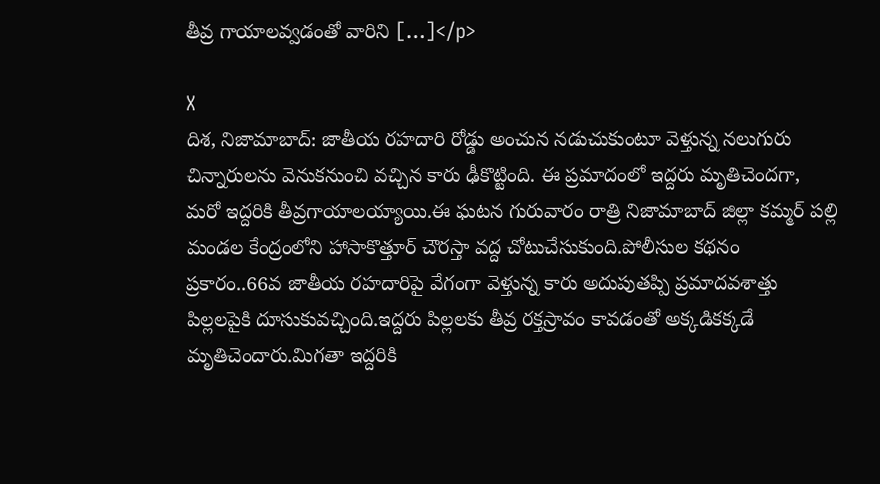తీవ్ర గాయాలవ్వడంతో వారిని […]</p>

X
దిశ, నిజామాబాద్: జాతీయ రహదారి రోడ్డు అంచున నడుచుకుంటూ వెళ్తున్న నలుగురు చిన్నారులను వెనుకనుంచి వచ్చిన కారు ఢీకొట్టింది. ఈ ప్రమాదంలో ఇద్దరు మృతిచెందగా, మరో ఇద్దరికి తీవ్రగాయాలయ్యాయి.ఈ ఘటన గురువారం రాత్రి నిజామాబాద్ జిల్లా కమ్మర్ పల్లి మండల కేంద్రంలోని హాసాకొత్తూర్ చౌరస్తా వద్ద చోటుచేసుకుంది.పోలీసుల కథనం ప్రకారం..66వ జాతీయ రహదారిపై వేగంగా వెళ్తున్న కారు అదుపుతప్పి ప్రమాదవశాత్తు పిల్లలపైకి దూసుకువచ్చింది.ఇద్దరు పిల్లలకు తీవ్ర రక్తస్రావం కావడంతో అక్కడికక్కడే మృతిచెందారు.మిగతా ఇద్దరికి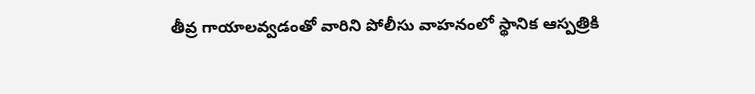తీవ్ర గాయాలవ్వడంతో వారిని పోలీసు వాహనంలో స్థానిక ఆస్పత్రికి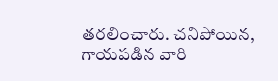తరలించారు. చనిపోయిన, గాయపడిన వారి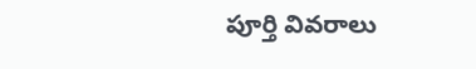పూర్తి వివరాలు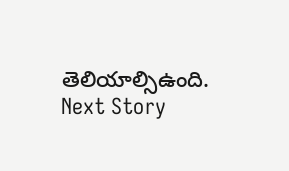తెలియాల్సిఉంది.
Next Story